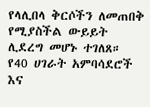የላሊበላ ቅርሶችን ለመጠበቅ የሚያስችል ውይይት ሊደረግ መሆኑ ተገለጸ።
የ40 ሀገራት አምባሳደሮች እና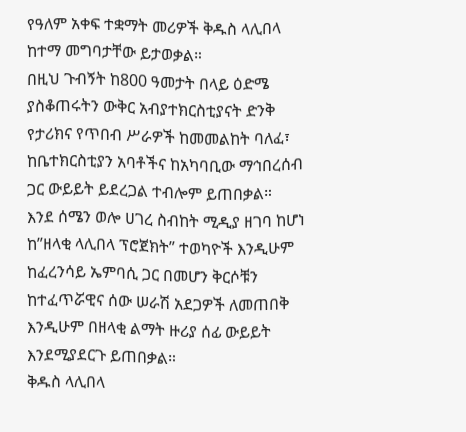የዓለም አቀፍ ተቋማት መሪዎች ቅዱስ ላሊበላ ከተማ መግባታቸው ይታወቃል።
በዚህ ጉብኝት ከ800 ዓመታት በላይ ዕድሜ ያስቆጠሩትን ውቅር አብያተክርስቲያናት ድንቅ የታሪክና የጥበብ ሥራዎች ከመመልከት ባለፈ፣ ከቤተክርስቲያን አባቶችና ከአካባቢው ማኅበረሰብ ጋር ውይይት ይደረጋል ተብሎም ይጠበቃል።
እንደ ሰሜን ወሎ ሀገረ ስብከት ሚዲያ ዘገባ ከሆነ ከ”ዘላቂ ላሊበላ ፕሮጀክት” ተወካዮች እንዲሁም ከፈረንሳይ ኤምባሲ ጋር በመሆን ቅርሶቹን ከተፈጥሯዊና ሰው ሠራሽ አደጋዎች ለመጠበቅ እንዲሁም በዘላቂ ልማት ዙሪያ ሰፊ ውይይት እንደሚያደርጉ ይጠበቃል።
ቅዱስ ላሊበላ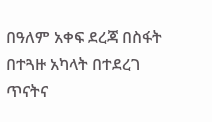በዓለም አቀፍ ደረጃ በስፋት በተጓዙ አካላት በተደረገ ጥናትና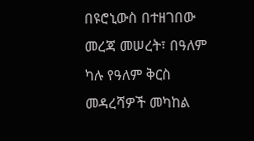በዩሮኒውስ በተዘገበው መረጃ መሠረት፣ በዓለም ካሉ የዓለም ቅርስ መዳረሻዎች መካከል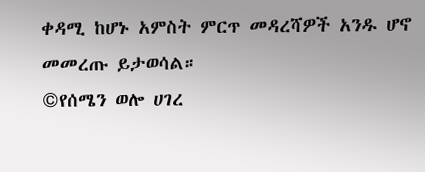ቀዳሚ ከሆኑ አምስት ምርጥ መዳረሻዎች አንዱ ሆኖ መመረጡ ይታወሳል።
©የሰሜን ወሎ ሀገረ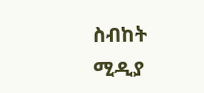ስብከት ሚዲያ